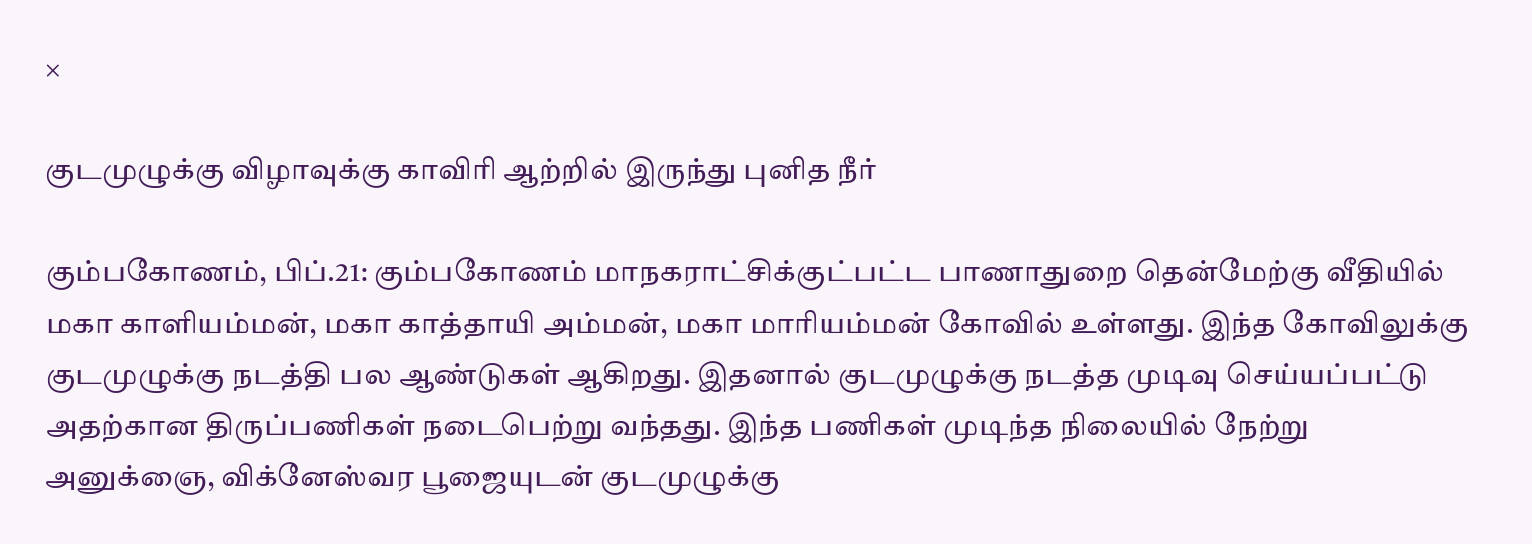×

குடமுழுக்கு விழாவுக்கு காவிரி ஆற்றில் இருந்து புனித நீர்

கும்பகோணம், பிப்.21: கும்பகோணம் மாநகராட்சிக்குட்பட்ட பாணாதுறை தென்மேற்கு வீதியில் மகா காளியம்மன், மகா காத்தாயி அம்மன், மகா மாரியம்மன் கோவில் உள்ளது. இந்த கோவிலுக்கு குடமுழுக்கு நடத்தி பல ஆண்டுகள் ஆகிறது. இதனால் குடமுழுக்கு நடத்த முடிவு செய்யப்பட்டு அதற்கான திருப்பணிகள் நடைபெற்று வந்தது. இந்த பணிகள் முடிந்த நிலையில் நேற்று அனுக்ஞை, விக்னேஸ்வர பூஜையுடன் குடமுழுக்கு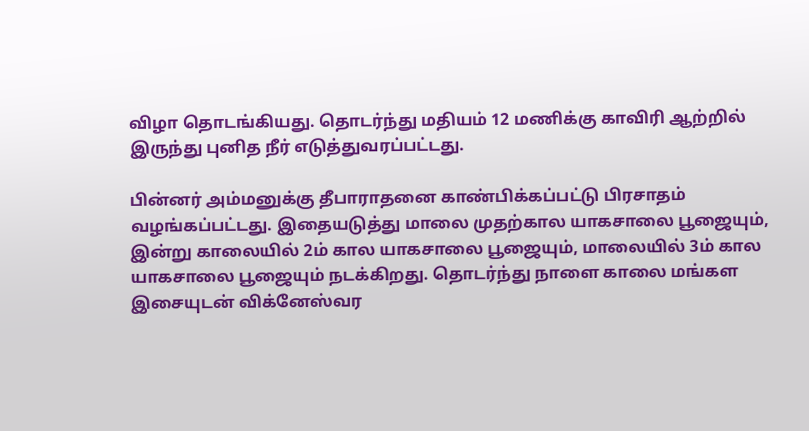விழா தொடங்கியது. தொடர்ந்து மதியம் 12 மணிக்கு காவிரி ஆற்றில் இருந்து புனித நீர் எடுத்துவரப்பட்டது.

பின்னர் அம்மனுக்கு தீபாராதனை காண்பிக்கப்பட்டு பிரசாதம் வழங்கப்பட்டது. இதையடுத்து மாலை முதற்கால யாகசாலை பூஜையும், இன்று காலையில் 2ம் கால யாகசாலை பூஜையும், மாலையில் 3ம் கால யாகசாலை பூஜையும் நடக்கிறது. தொடர்ந்து நாளை காலை மங்கள இசையுடன் விக்னேஸ்வர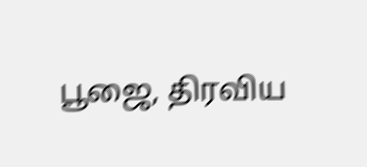பூஜை, திரவிய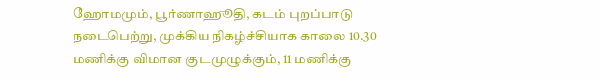ஹோமமும், பூர்ணாஹூதி, கடம் புறப்பாடு நடைபெற்று, முக்கிய நிகழ்ச்சியாக காலை 10.30 மணிக்கு விமான குடமுழுக்கும், 11 மணிக்கு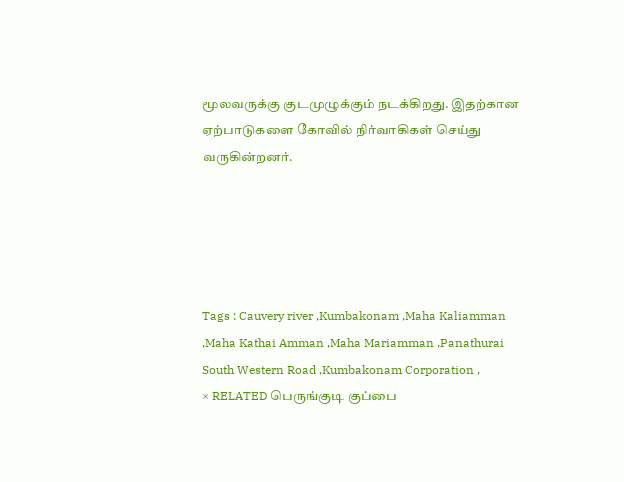மூலவருக்கு குடமுழுக்கும் நடக்கிறது. இதற்கான ஏற்பாடுகளை கோவில் நிர்வாகிகள் செய்து வருகின்றனர்.





Tags : Cauvery river ,Kumbakonam ,Maha Kaliamman ,Maha Kathai Amman ,Maha Mariamman ,Panathurai South Western Road ,Kumbakonam Corporation ,
× RELATED பெருங்குடி குப்பை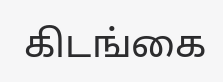கிடங்கை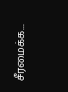சீரமைக்க...